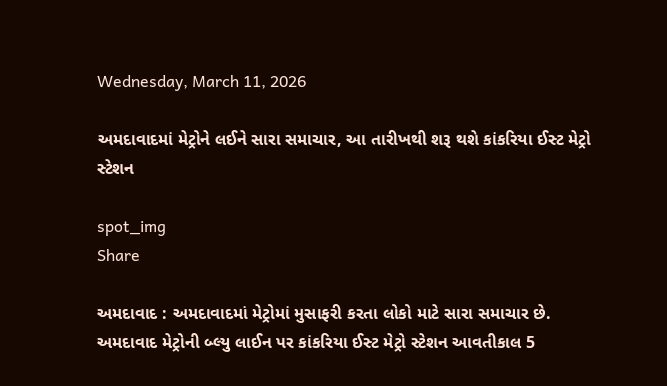Wednesday, March 11, 2026

અમદાવાદમાં મેટ્રોને લઈને સારા સમાચાર, આ તારીખથી શરૂ થશે કાંકરિયા ઈસ્ટ મેટ્રો સ્ટેશન

spot_img
Share

અમદાવાદ : અમદાવાદમાં મેટ્રોમાં મુસાફરી કરતા લોકો માટે સારા સમાચાર છે. અમદાવાદ મેટ્રોની બ્લ્યુ લાઈન પર કાંકરિયા ઈસ્ટ મેટ્રો સ્ટેશન આવતીકાલ 5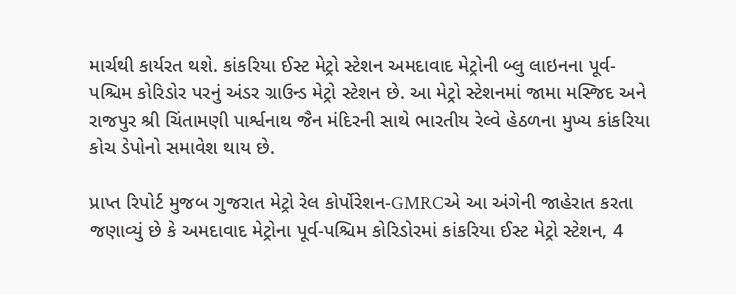માર્ચથી કાર્યરત થશે. કાંકરિયા ઈસ્ટ મેટ્રો સ્ટેશન અમદાવાદ મેટ્રોની બ્લુ લાઇનના પૂર્વ-પશ્ચિમ કોરિડોર પરનું અંડર ગ્રાઉન્ડ મેટ્રો સ્ટેશન છે. આ મેટ્રો સ્ટેશનમાં જામા મસ્જિદ અને રાજપુર શ્રી ચિંતામણી પાર્શ્વનાથ જૈન મંદિરની સાથે ભારતીય રેલ્વે હેઠળના મુખ્ય કાંકરિયા કોચ ડેપોનો સમાવેશ થાય છે.

પ્રાપ્ત રિપોર્ટ મુજબ ગુજરાત મેટ્રો રેલ કોર્પોરેશન-GMRCએ આ અંગેની જાહેરાત કરતા જણાવ્યું છે કે અમદાવાદ મેટ્રોના પૂર્વ-પશ્ચિમ કોરિડોરમાં કાંકરિયા ઈસ્ટ મેટ્રો સ્ટેશન, 4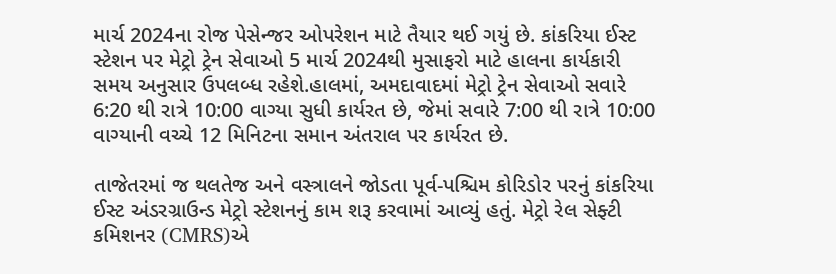માર્ચ 2024ના રોજ પેસેન્જર ઓપરેશન માટે તૈયાર થઈ ગયું છે. કાંકરિયા ઈસ્ટ સ્ટેશન પર મેટ્રો ટ્રેન સેવાઓ 5 માર્ચ 2024થી મુસાફરો માટે હાલના કાર્યકારી સમય અનુસાર ઉપલબ્ધ રહેશે.હાલમાં, અમદાવાદમાં મેટ્રો ટ્રેન સેવાઓ સવારે 6:20 થી રાત્રે 10:00 વાગ્યા સુધી કાર્યરત છે, જેમાં સવારે 7:00 થી રાત્રે 10:00 વાગ્યાની વચ્ચે 12 મિનિટના સમાન અંતરાલ પર કાર્યરત છે.

તાજેતરમાં જ થલતેજ અને વસ્ત્રાલને જોડતા પૂર્વ-પશ્ચિમ કોરિડોર પરનું કાંકરિયા ઈસ્ટ અંડરગ્રાઉન્ડ મેટ્રો સ્ટેશનનું કામ શરૂ કરવામાં આવ્યું હતું. મેટ્રો રેલ સેફ્ટી કમિશનર (CMRS)એ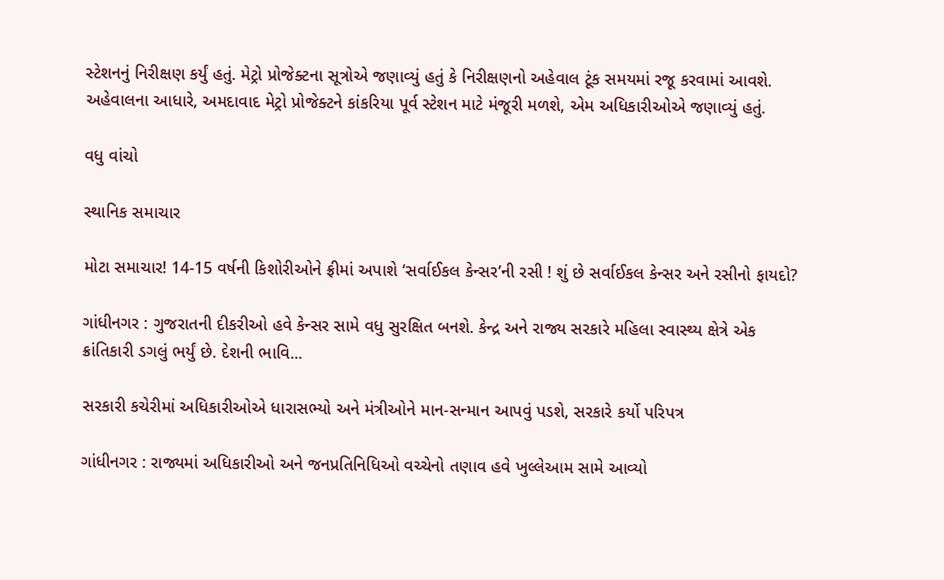સ્ટેશનનું નિરીક્ષણ કર્યું હતું. મેટ્રો પ્રોજેક્ટના સૂત્રોએ જણાવ્યું હતું કે નિરીક્ષણનો અહેવાલ ટૂંક સમયમાં રજૂ કરવામાં આવશે. અહેવાલના આધારે, અમદાવાદ મેટ્રો પ્રોજેક્ટને કાંકરિયા પૂર્વ સ્ટેશન માટે મંજૂરી મળશે, એમ અધિકારીઓએ જણાવ્યું હતું.

વધુ વાંચો

સ્થાનિક સમાચાર

મોટા સમાચાર! 14-15 વર્ષની કિશોરીઓને ફ્રીમાં અપાશે ‘સર્વાઈકલ કેન્સર’ની રસી ! શું છે સર્વાઈકલ કેન્સર અને રસીનો ફાયદો?

ગાંધીનગર : ગુજરાતની દીકરીઓ હવે કેન્સર સામે વધુ સુરક્ષિત બનશે. કેન્દ્ર અને રાજ્ય સરકારે મહિલા સ્વાસ્થ્ય ક્ષેત્રે એક ક્રાંતિકારી ડગલું ભર્યું છે. દેશની ભાવિ...

સરકારી કચેરીમાં અધિકારીઓએ ધારાસભ્યો અને મંત્રીઓને માન-સન્માન આપવું પડશે, સરકારે કર્યો પરિપત્ર

ગાંધીનગર : રાજ્યમાં અધિકારીઓ અને જનપ્રતિનિધિઓ વચ્ચેનો તણાવ હવે ખુલ્લેઆમ સામે આવ્યો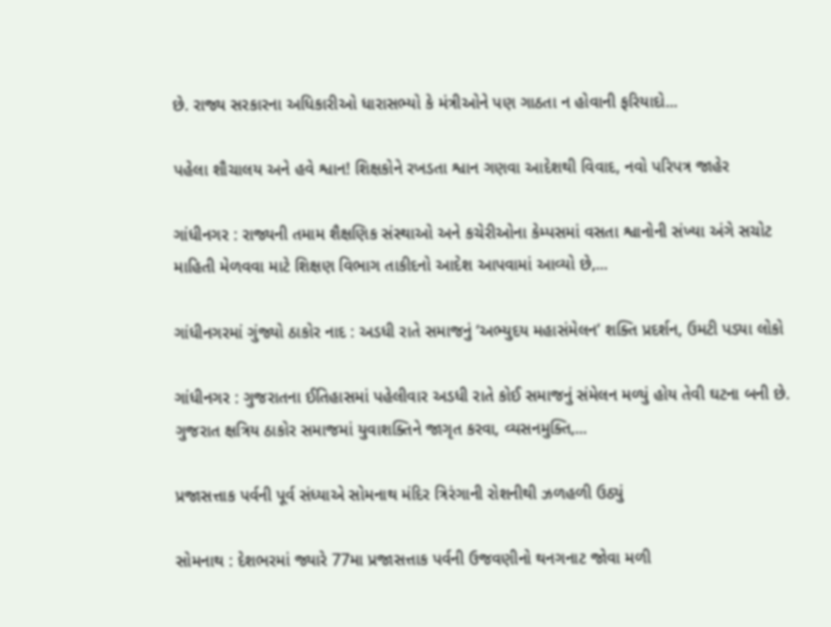છે. રાજ્ય સરકારના અધિકારીઓ ધારાસભ્યો કે મંત્રીઓને પણ ગાઠતા ન હોવાની ફરિયાદો...

પહેલા શૌચાલય અને હવે શ્વાન! શિક્ષકોને રખડતા શ્વાન ગણવા આદેશથી વિવાદ, નવો પરિપત્ર જાહેર

ગાંધીનગર : રાજ્યની તમામ શૈક્ષણિક સંસ્થાઓ અને કચેરીઓના કેમ્પસમાં વસતા શ્વાનોની સંખ્યા અંગે સચોટ માહિતી મેળવવા માટે શિક્ષણ વિભાગ તાકીદનો આદેશ આપવામાં આવ્યો છે,...

ગાંધીનગરમાં ગુંજ્યો ઠાકોર નાદ : અડધી રાતે સમાજનું ‘અભ્યુદય મહાસંમેલન’ શક્તિ પ્રદર્શન, ઉમટી પડ્યા લોકો

ગાંધીનગર : ગુજરાતના ઈતિહાસમાં પહેલીવાર અડધી રાતે કોઈ સમાજનું સંમેલન મળ્યું હોય તેવી ઘટના બની છે. ગુજરાત ક્ષત્રિય ઠાકોર સમાજમાં યુવાશક્તિને જાગૃત કરવા, વ્યસનમુક્તિ,...

પ્રજાસત્તાક પર્વની પૂર્વ સંધ્યાએ સોમનાથ મંદિર ત્રિરંગાની રોશનીથી ઝળહળી ઉઠ્યું

સોમનાથ : દેશભરમાં જ્યારે 77મા પ્રજાસત્તાક પર્વની ઉજવણીનો થનગનાટ જોવા મળી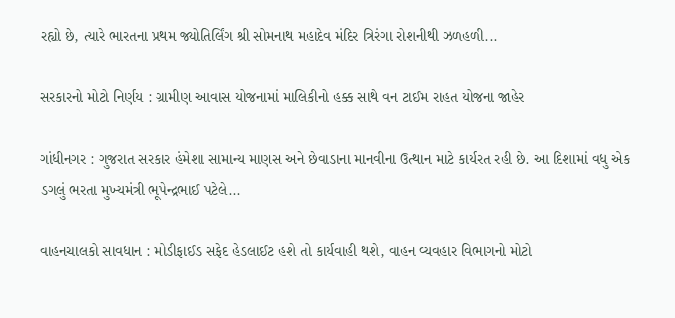રહ્યો છે, ત્યારે ભારતના પ્રથમ જ્યોતિર્લિંગ શ્રી સોમનાથ મહાદેવ મંદિર ત્રિરંગા રોશનીથી ઝળહળી...

સરકારનો મોટો નિર્ણય : ગ્રામીણ આવાસ યોજનામાં માલિકીનો હક્ક સાથે વન ટાઈમ રાહત યોજના જાહેર

ગાંધીનગર : ગુજરાત સરકાર હંમેશા સામાન્ય માણસ અને છેવાડાના માનવીના ઉત્થાન માટે કાર્યરત રહી છે. આ દિશામાં વધુ એક ડગલું ભરતા મુખ્યમંત્રી ભૂપેન્દ્રભાઈ પટેલે...

વાહનચાલકો સાવધાન : મોડીફાઈડ સફેદ હેડલાઈટ હશે તો કાર્યવાહી થશે, વાહન વ્યવહાર વિભાગનો મોટો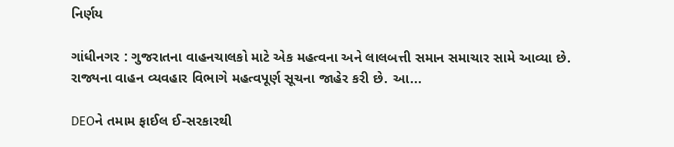નિર્ણય

ગાંધીનગર : ગુજરાતના વાહનચાલકો માટે એક મહત્વના અને લાલબત્તી સમાન સમાચાર સામે આવ્યા છે. રાજ્યના વાહન વ્યવહાર વિભાગે મહત્વપૂર્ણ સૂચના જાહેર કરી છે. આ...

DEOને તમામ ફાઈલ ઈ-સરકારથી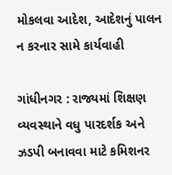મોકલવા આદેશ, આદેશનું પાલન ન કરનાર સામે કાર્યવાહી

ગાંધીનગર : રાજ્યમાં શિક્ષણ વ્યવસ્થાને વધુ પારદર્શક અને ઝડપી બનાવવા માટે કમિશનર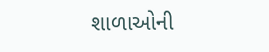શાળાઓની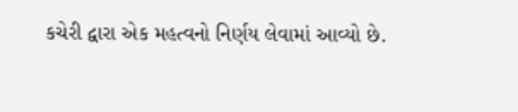કચેરી દ્વારા એક મહત્વનો નિર્ણય લેવામાં આવ્યો છે.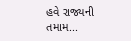હવે રાજ્યની તમામ...